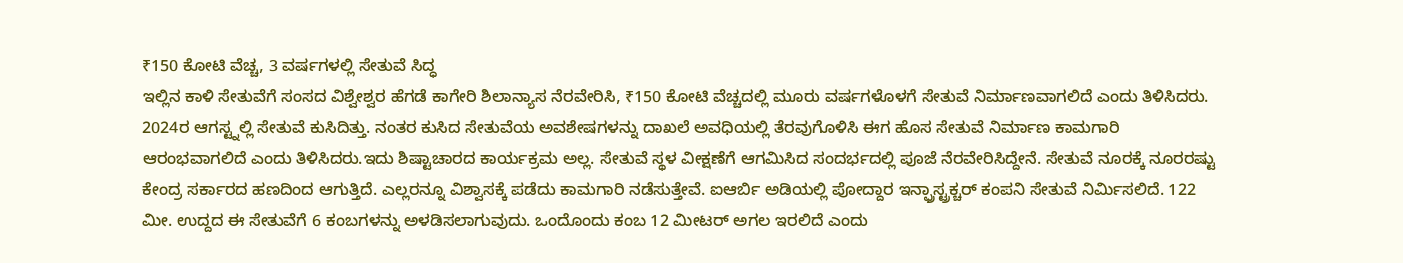₹150 ಕೋಟಿ ವೆಚ್ಚ, 3 ವರ್ಷಗಳಲ್ಲಿ ಸೇತುವೆ ಸಿದ್ಧ
ಇಲ್ಲಿನ ಕಾಳಿ ಸೇತುವೆಗೆ ಸಂಸದ ವಿಶ್ವೇಶ್ವರ ಹೆಗಡೆ ಕಾಗೇರಿ ಶಿಲಾನ್ಯಾಸ ನೆರವೇರಿಸಿ, ₹150 ಕೋಟಿ ವೆಚ್ಚದಲ್ಲಿ ಮೂರು ವರ್ಷಗಳೊಳಗೆ ಸೇತುವೆ ನಿರ್ಮಾಣವಾಗಲಿದೆ ಎಂದು ತಿಳಿಸಿದರು.
2024ರ ಆಗಸ್ಟ್ನಲ್ಲಿ ಸೇತುವೆ ಕುಸಿದಿತ್ತು. ನಂತರ ಕುಸಿದ ಸೇತುವೆಯ ಅವಶೇಷಗಳನ್ನು ದಾಖಲೆ ಅವಧಿಯಲ್ಲಿ ತೆರವುಗೊಳಿಸಿ ಈಗ ಹೊಸ ಸೇತುವೆ ನಿರ್ಮಾಣ ಕಾಮಗಾರಿ ಆರಂಭವಾಗಲಿದೆ ಎಂದು ತಿಳಿಸಿದರು.ಇದು ಶಿಷ್ಟಾಚಾರದ ಕಾರ್ಯಕ್ರಮ ಅಲ್ಲ. ಸೇತುವೆ ಸ್ಥಳ ವೀಕ್ಷಣೆಗೆ ಆಗಮಿಸಿದ ಸಂದರ್ಭದಲ್ಲಿ ಪೂಜೆ ನೆರವೇರಿಸಿದ್ದೇನೆ. ಸೇತುವೆ ನೂರಕ್ಕೆ ನೂರರಷ್ಟು ಕೇಂದ್ರ ಸರ್ಕಾರದ ಹಣದಿಂದ ಆಗುತ್ತಿದೆ. ಎಲ್ಲರನ್ನೂ ವಿಶ್ವಾಸಕ್ಕೆ ಪಡೆದು ಕಾಮಗಾರಿ ನಡೆಸುತ್ತೇವೆ. ಐಆರ್ಬಿ ಅಡಿಯಲ್ಲಿ ಪೋದ್ದಾರ ಇನ್ಫ್ರಾಸ್ಟ್ರಕ್ಚರ್ ಕಂಪನಿ ಸೇತುವೆ ನಿರ್ಮಿಸಲಿದೆ. 122 ಮೀ. ಉದ್ದದ ಈ ಸೇತುವೆಗೆ 6 ಕಂಬಗಳನ್ನು ಅಳಡಿಸಲಾಗುವುದು. ಒಂದೊಂದು ಕಂಬ 12 ಮೀಟರ್ ಅಗಲ ಇರಲಿದೆ ಎಂದು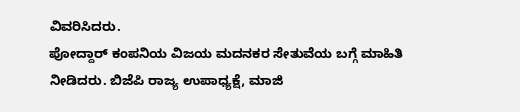ವಿವರಿಸಿದರು.
ಪೋದ್ದಾರ್ ಕಂಪನಿಯ ವಿಜಯ ಮದನಕರ ಸೇತುವೆಯ ಬಗ್ಗೆ ಮಾಹಿತಿ ನೀಡಿದರು. ಬಿಜೆಪಿ ರಾಜ್ಯ ಉಪಾಧ್ಯಕ್ಷೆ, ಮಾಜಿ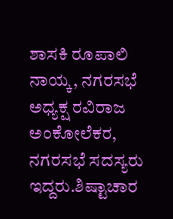ಶಾಸಕಿ ರೂಪಾಲಿ ನಾಯ್ಕ, ನಗರಸಭೆ ಅಧ್ಯಕ್ಷ ರವಿರಾಜ ಅಂಕೋಲೆಕರ, ನಗರಸಭೆ ಸದಸ್ಯರು ಇದ್ದರು.ಶಿಷ್ಟಾಚಾರ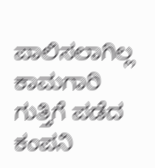ಪಾಲಿಸಲಾಗಿಲ್ಲ
ಕಾಮಗಾರಿ ಗುತ್ತಿಗೆ ಪಡೆದ ಕಂಪನಿ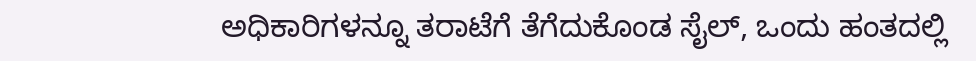ಅಧಿಕಾರಿಗಳನ್ನೂ ತರಾಟೆಗೆ ತೆಗೆದುಕೊಂಡ ಸೈಲ್, ಒಂದು ಹಂತದಲ್ಲಿ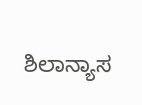ಶಿಲಾನ್ಯಾಸ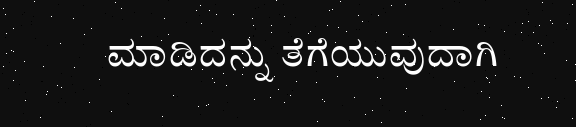ಮಾಡಿದನ್ನು ತೆಗೆಯುವುದಾಗಿ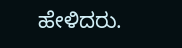ಹೇಳಿದರು.